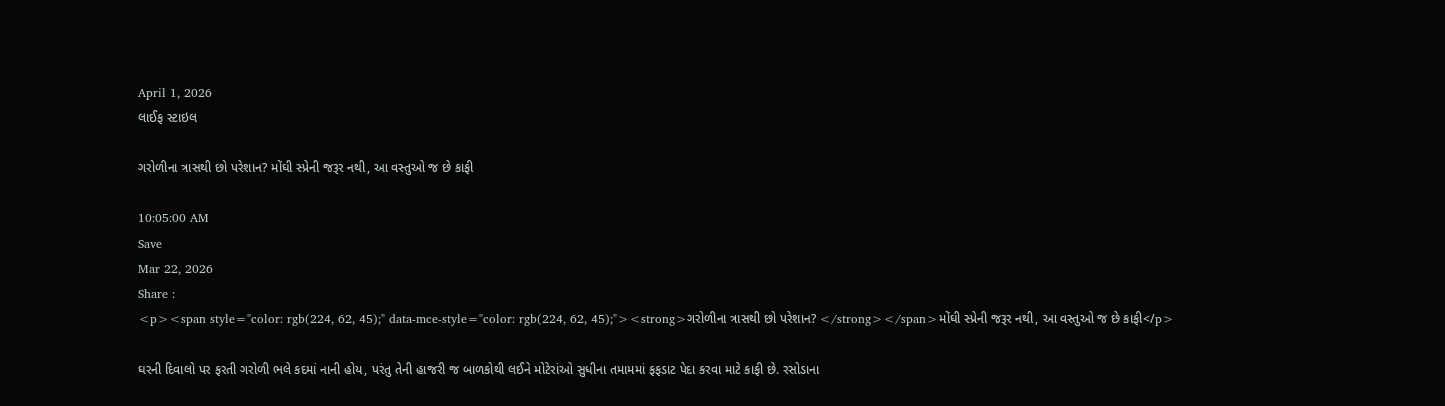April 1, 2026
લાઈફ સ્ટાઇલ

ગરોળીના ત્રાસથી છો પરેશાન? મોંઘી સ્પ્રેની જરૂર નથી, આ વસ્તુઓ જ છે કાફી

10:05:00 AM
Save
Mar 22, 2026
Share :
<p><span style="color: rgb(224, 62, 45);" data-mce-style="color: rgb(224, 62, 45);"><strong>ગરોળીના ત્રાસથી છો પરેશાન? </strong></span>મોંઘી સ્પ્રેની જરૂર નથી, આ વસ્તુઓ જ છે કાફી</p>

ઘરની દિવાલો પર ફરતી ગરોળી ભલે કદમાં નાની હોય, પરંતુ તેની હાજરી જ બાળકોથી લઈને મોટેરાંઓ સુધીના તમામમાં ફફડાટ પેદા કરવા માટે કાફી છે. રસોડાના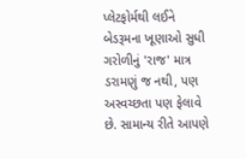પ્લેટફોર્મથી લઈને બેડરૂમના ખૂણાઓ સુધી ગરોળીનું 'રાજ' માત્ર ડરામણું જ નથી, પણ અસ્વચ્છતા પણ ફેલાવે છે. સામાન્ય રીતે આપણે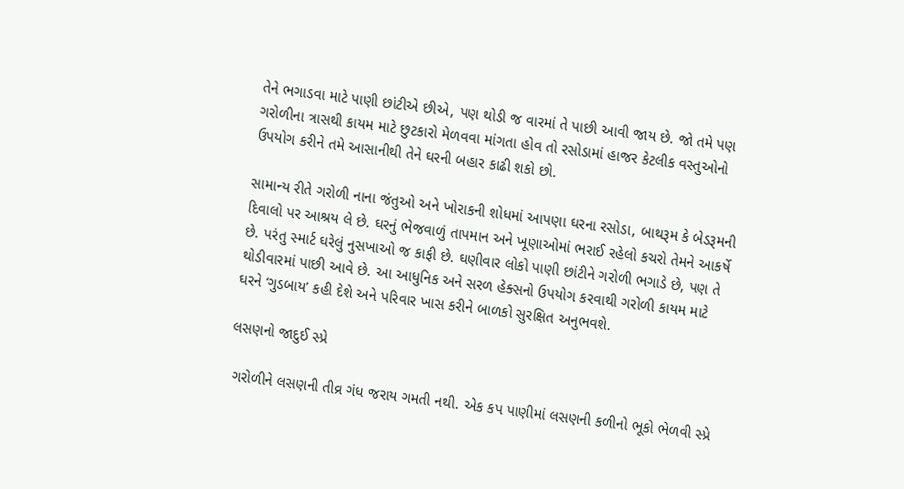તેને ભગાડવા માટે પાણી છાંટીએ છીએ, પણ થોડી જ વારમાં તે પાછી આવી જાય છે. જો તમે પણ ગરોળીના ત્રાસથી કાયમ માટે છુટકારો મેળવવા માંગતા હોવ તો રસોડામાં હાજર કેટલીક વસ્તુઓનો ઉપયોગ કરીને તમે આસાનીથી તેને ઘરની બહાર કાઢી શકો છો.

સામાન્ય રીતે ગરોળી નાના જંતુઓ અને ખોરાકની શોધમાં આપણા ઘરના રસોડા, બાથરૂમ કે બેડરૂમની દિવાલો પર આશ્રય લે છે. ઘરનું ભેજવાળું તાપમાન અને ખૂણાઓમાં ભરાઈ રહેલો કચરો તેમને આકર્ષે છે. પરંતુ સ્માર્ટ ઘરેલું નુસખાઓ જ કાફી છે. ઘણીવાર લોકો પાણી છાંટીને ગરોળી ભગાડે છે, પણ તે થોડીવારમાં પાછી આવે છે. આ આધુનિક અને સરળ હેક્સનો ઉપયોગ કરવાથી ગરોળી કાયમ માટે ઘરને ‘ગુડબાય’ કહી દેશે અને પરિવાર ખાસ કરીને બાળકો સુરક્ષિત અનુભવશે.

લસણનો જાદુઈ સ્પ્રે

 ગરોળીને લસણની તીવ્ર ગંધ જરાય ગમતી નથી. એક કપ પાણીમાં લસણની કળીનો ભૂકો ભેળવી સ્પ્રે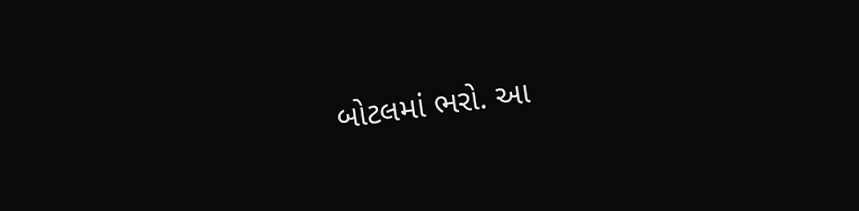બોટલમાં ભરો. આ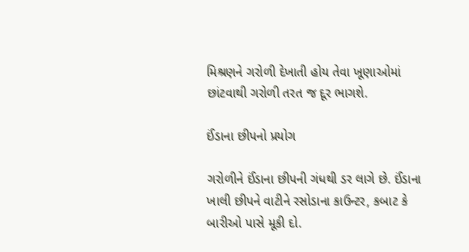મિશ્રણને ગરોળી દેખાતી હોય તેવા ખૂણાઓમાં છાંટવાથી ગરોળી તરત જ દૂર ભાગશે.

ઈંડાના છીપનો પ્રયોગ

ગરોળીને ઈંડાના છીપની ગંધથી ડર લાગે છે. ઈંડાના ખાલી છીપને વાટીને રસોડાના કાઉન્ટર, કબાટ કે બારીઓ પાસે મૂકી દો.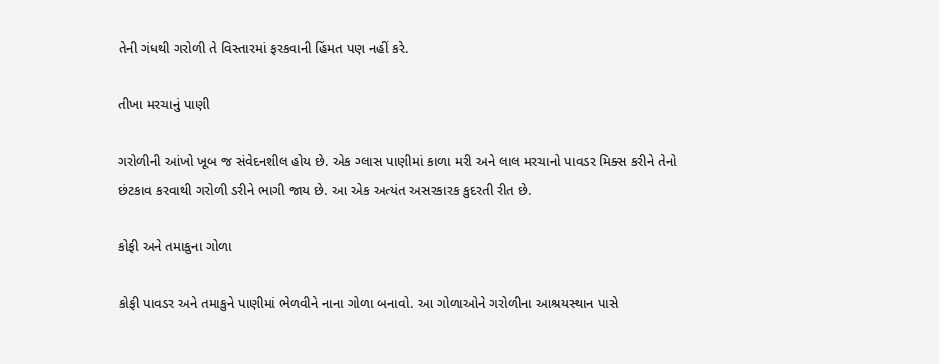તેની ગંધથી ગરોળી તે વિસ્તારમાં ફરકવાની હિંમત પણ નહીં કરે.

તીખા મરચાનું પાણી

ગરોળીની આંખો ખૂબ જ સંવેદનશીલ હોય છે. એક ગ્લાસ પાણીમાં કાળા મરી અને લાલ મરચાનો પાવડર મિક્સ કરીને તેનો છંટકાવ કરવાથી ગરોળી ડરીને ભાગી જાય છે. આ એક અત્યંત અસરકારક કુદરતી રીત છે.

કોફી અને તમાકુના ગોળા

કોફી પાવડર અને તમાકુને પાણીમાં ભેળવીને નાના ગોળા બનાવો. આ ગોળાઓને ગરોળીના આશ્રયસ્થાન પાસે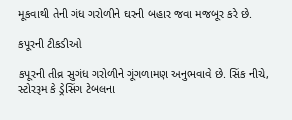મૂકવાથી તેની ગંધ ગરોળીને ઘરની બહાર જવા મજબૂર કરે છે.

કપૂરની ટીકડીઓ

કપૂરની તીવ્ર સુગંધ ગરોળીને ગૂંગળામણ અનુભવાવે છે. સિંક નીચે, સ્ટોરરૂમ કે ડ્રેસિંગ ટેબલના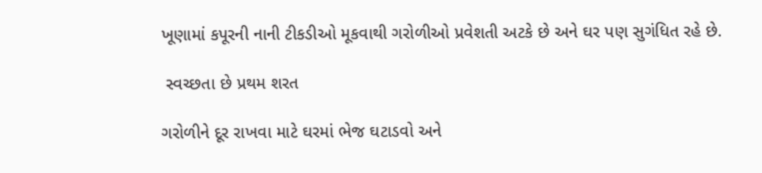ખૂણામાં કપૂરની નાની ટીકડીઓ મૂકવાથી ગરોળીઓ પ્રવેશતી અટકે છે અને ઘર પણ સુગંધિત રહે છે.

 સ્વચ્છતા છે પ્રથમ શરત

ગરોળીને દૂર રાખવા માટે ઘરમાં ભેજ ઘટાડવો અને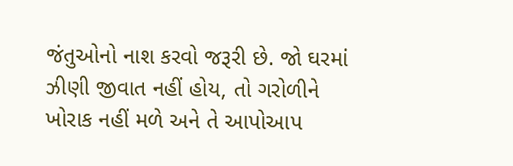જંતુઓનો નાશ કરવો જરૂરી છે. જો ઘરમાં ઝીણી જીવાત નહીં હોય, તો ગરોળીને ખોરાક નહીં મળે અને તે આપોઆપ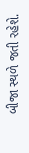બીજા સ્થળે જતી રહેશે.